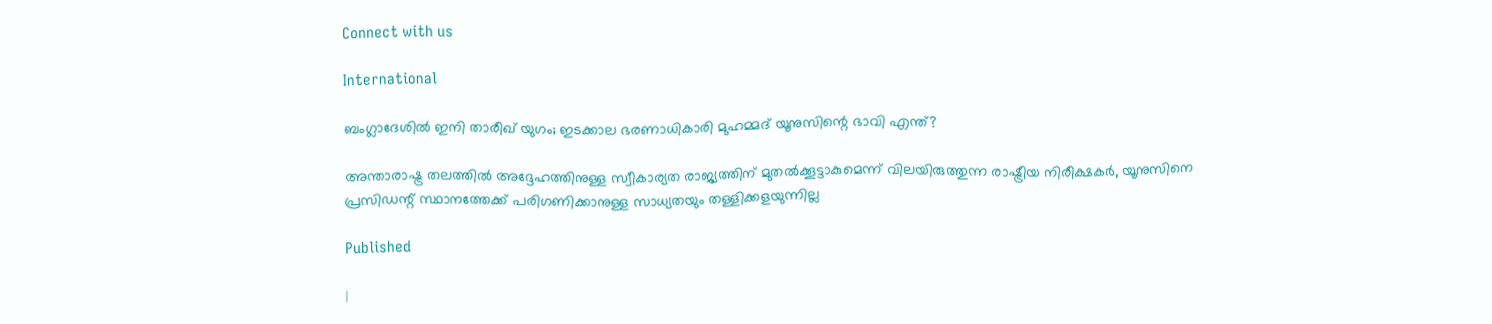Connect with us

International

ബംഗ്ലാദേശിൽ ഇനി താരീഖ് യുഗം; ഇടക്കാല ഭരണാധികാരി മുഹമ്മദ് യൂനുസിന്റെ ഭാവി എന്ത്?

അന്താരാഷ്ട്ര തലത്തിൽ അദ്ദേഹത്തിനുള്ള സ്വീകാര്യത രാജ്യത്തിന് മുതൽക്കൂട്ടാകുമെന്ന് വിലയിരുത്തുന്ന രാഷ്ട്രീയ നിരീക്ഷകർ, യൂനുസിനെ പ്രസിഡന്റ് സ്ഥാനത്തേക്ക് പരിഗണിക്കാനുള്ള സാധ്യതയും തള്ളിക്കളയുന്നില്ല

Published

|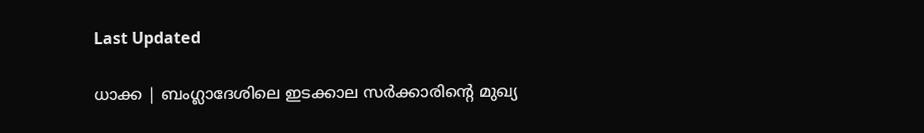Last Updated

ധാക്ക | ബംഗ്ലാദേശിലെ ഇടക്കാല സർക്കാരിന്റെ മുഖ്യ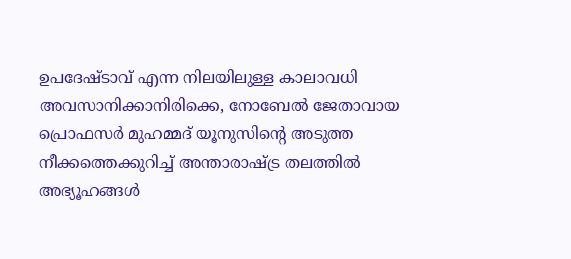ഉപദേഷ്ടാവ് എന്ന നിലയിലുള്ള കാലാവധി അവസാനിക്കാനിരിക്കെ, നോബേൽ ജേതാവായ പ്രൊഫസർ മുഹമ്മദ് യൂനുസിന്റെ അടുത്ത നീക്കത്തെക്കുറിച്ച് അന്താരാഷ്ട്ര തലത്തിൽ അഭ്യൂഹങ്ങൾ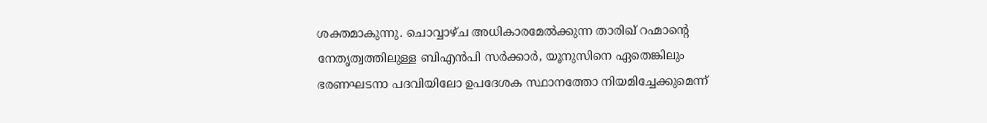ശക്തമാകുന്നു. ചൊവ്വാഴ്ച അധികാരമേൽക്കുന്ന താരിഖ് റഹ്മാന്റെ നേതൃത്വത്തിലുള്ള ബിഎൻപി സർക്കാർ, യൂനുസിനെ ഏതെങ്കിലും ഭരണഘടനാ പദവിയിലോ ഉപദേശക സ്ഥാനത്തോ നിയമിച്ചേക്കുമെന്ന്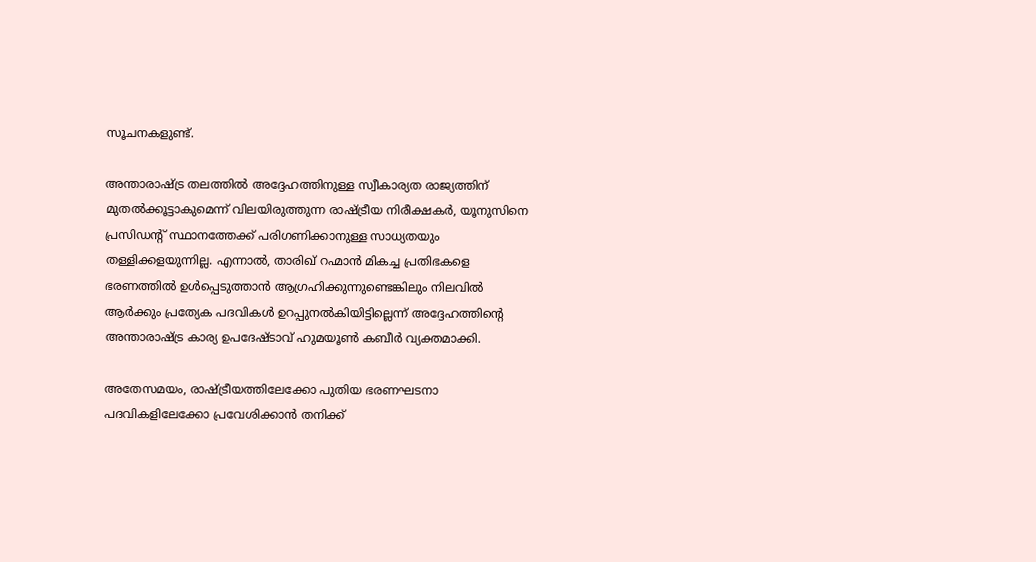സൂചനകളുണ്ട്.

അന്താരാഷ്ട്ര തലത്തിൽ അദ്ദേഹത്തിനുള്ള സ്വീകാര്യത രാജ്യത്തിന് മുതൽക്കൂട്ടാകുമെന്ന് വിലയിരുത്തുന്ന രാഷ്ട്രീയ നിരീക്ഷകർ, യൂനുസിനെ പ്രസിഡന്റ് സ്ഥാനത്തേക്ക് പരിഗണിക്കാനുള്ള സാധ്യതയും തള്ളിക്കളയുന്നില്ല. എന്നാൽ, താരിഖ് റഹ്മാൻ മികച്ച പ്രതിഭകളെ ഭരണത്തിൽ ഉൾപ്പെടുത്താൻ ആഗ്രഹിക്കുന്നുണ്ടെങ്കിലും നിലവിൽ ആർക്കും പ്രത്യേക പദവികൾ ഉറപ്പുനൽകിയിട്ടില്ലെന്ന് അദ്ദേഹത്തിന്റെ അന്താരാഷ്ട്ര കാര്യ ഉപദേഷ്ടാവ് ഹുമയൂൺ കബീർ വ്യക്തമാക്കി.

അതേസമയം, രാഷ്ട്രീയത്തിലേക്കോ പുതിയ ഭരണഘടനാ പദവികളിലേക്കോ പ്രവേശിക്കാൻ തനിക്ക്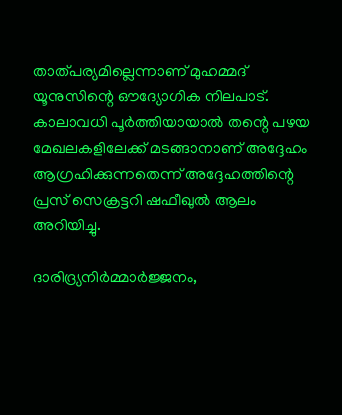താത്പര്യമില്ലെന്നാണ് മുഹമ്മദ് യൂനുസിന്റെ ഔദ്യോഗിക നിലപാട്. കാലാവധി പൂർത്തിയായാൽ തന്റെ പഴയ മേഖലകളിലേക്ക് മടങ്ങാനാണ് അദ്ദേഹം ആഗ്രഹിക്കുന്നതെന്ന് അദ്ദേഹത്തിന്റെ പ്രസ് സെക്രട്ടറി ഷഫീഖുൽ ആലം അറിയിച്ചു.

ദാരിദ്ര്യനിർമ്മാർജ്ജനം,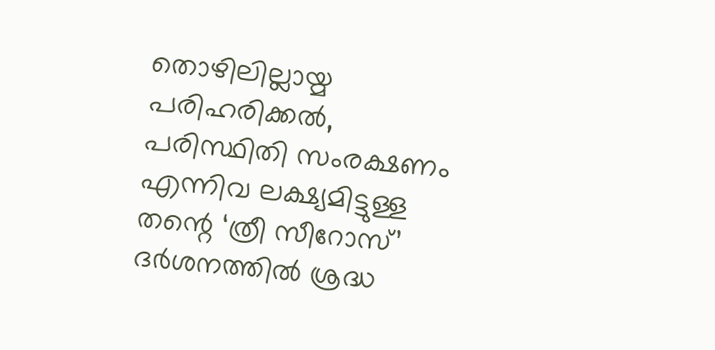തൊഴിലില്ലായ്മ പരിഹരിക്കൽ, പരിസ്ഥിതി സംരക്ഷണം എന്നിവ ലക്ഷ്യമിട്ടുള്ള തന്റെ ‘ത്രീ സീറോസ്’ ദർശനത്തിൽ ശ്രദ്ധ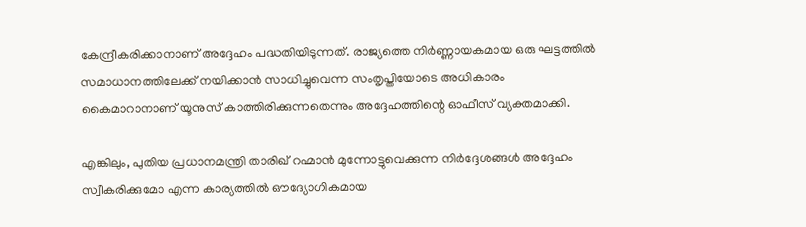കേന്ദ്രീകരിക്കാനാണ് അദ്ദേഹം പദ്ധതിയിടുന്നത്. രാജ്യത്തെ നിർണ്ണായകമായ ഒരു ഘട്ടത്തിൽ സമാധാനത്തിലേക്ക് നയിക്കാൻ സാധിച്ചുവെന്ന സംതൃപ്തിയോടെ അധികാരം കൈമാറാനാണ് യൂനുസ് കാത്തിരിക്കുന്നതെന്നും അദ്ദേഹത്തിന്റെ ഓഫീസ് വ്യക്തമാക്കി.

എങ്കിലും, പുതിയ പ്രധാനമന്ത്രി താരിഖ് റഹ്മാൻ മുന്നോട്ടുവെക്കുന്ന നിർദ്ദേശങ്ങൾ അദ്ദേഹം സ്വീകരിക്കുമോ എന്ന കാര്യത്തിൽ ഔദ്യോഗികമായ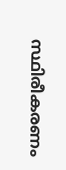സ്ഥിരീകരണം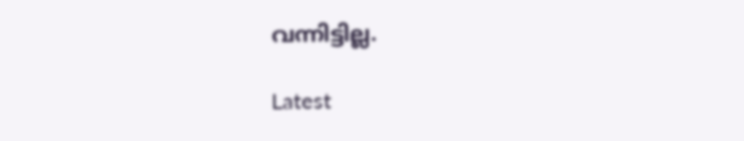വന്നിട്ടില്ല.

Latest